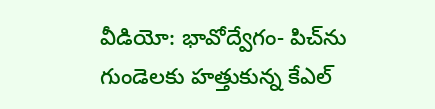వీడియో: భావోద్వేగం- పిచ్‌ను గుండెలకు హత్తుకున్న కేఎల్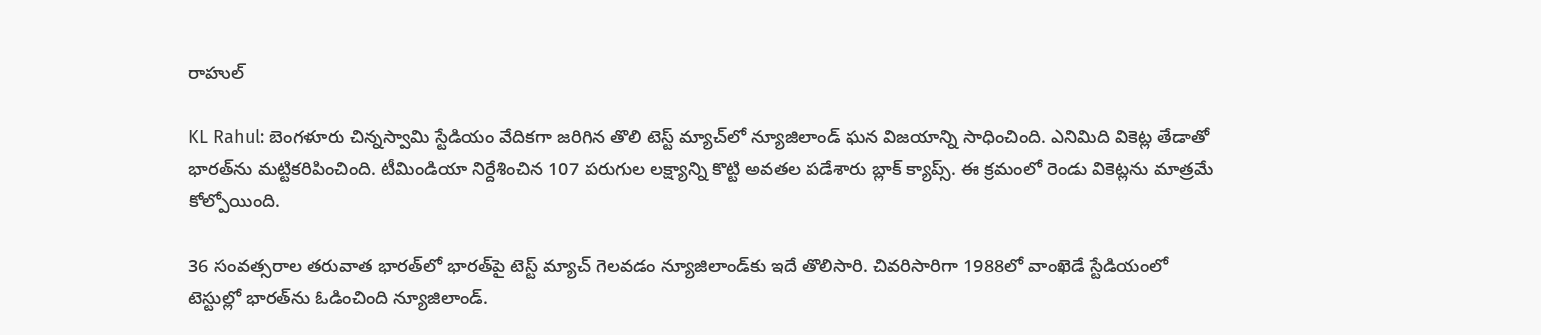రాహుల్

KL Rahul: బెంగళూరు చిన్నస్వామి స్టేడియం వేదికగా జరిగిన తొలి టెస్ట్ మ్యాచ్‌‌లో న్యూజిలాండ్ ఘన విజయాన్ని సాధించింది. ఎనిమిది వికెట్ల తేడాతో భారత్‌ను మట్టికరిపించింది. టీమిండియా నిర్దేశించిన 107 పరుగుల లక్ష్యాన్ని కొట్టి అవతల పడేశారు బ్లాక్ క్యాప్స్. ఈ క్రమంలో రెండు వికెట్లను మాత్రమే కోల్పోయింది.

36 సంవత్సరాల తరువాత భారత్‌లో భారత్‌పై టెస్ట్ మ్యాచ్ గెలవడం న్యూజిలాండ్‌కు ఇదే తొలిసారి. చివరిసారిగా 1988లో వాంఖెడే స్టేడియంలో టెస్టుల్లో భారత్‌ను ఓడించింది న్యూజిలాండ్.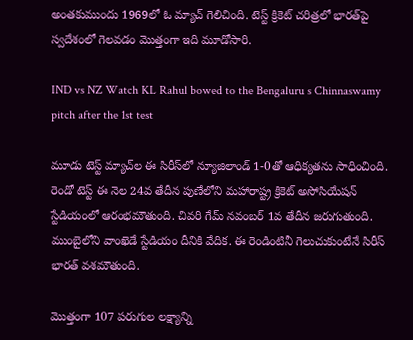అంతకుముందు 1969లో ఓ మ్యాచ్ గెలిచింది. టెస్ట్ క్రికెట్ చరిత్రలో భారత్‌పై స్వదేశంలో గెలవడం మొత్తంగా ఇది మూడోసారి.

IND vs NZ Watch KL Rahul bowed to the Bengaluru s Chinnaswamy pitch after the 1st test

మూడు టెస్ట్ మ్యాచ్‌ల ఈ సిరీస్‌లో న్యూజిలాండ్ 1-0తో ఆధిక్యతను సాధించింది. రెండో టెస్ట్ ఈ నెల 24వ తేదీన పుణేలోని మహారాష్ట్ర క్రికెట్ అసోసియేషన్ స్టేడియంలో ఆరంభమౌతుంది. చివరి గేమ్ నవంబర్ 1వ తేదీన జరుగుతుంది. ముంబైలోని వాంఖెడే స్టేడియం దీనికి వేదిక. ఈ రెండింటినీ గెలుచుకుంటేనే సిరీస్ భారత్ వశమౌతుంది.

మొత్తంగా 107 పరుగుల లక్ష్యాన్ని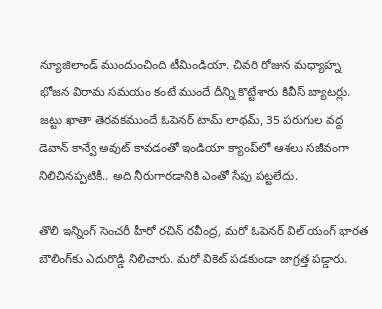న్యూజిలాండ్ ముందుంచింది టీమిండియా. చివరి రోజున మధ్యాహ్న భోజన విరామ సమయం కంటే ముందే దీన్ని కొట్టేశారు కివీస్ బ్యాటర్లు. జట్టు ఖాతా తెరవకముందే ఓపెనర్ టామ్ లాథమ్, 35 పరుగుల వద్ద డెవాన్ కాన్వే అవుట్ కావడంతో ఇండియా క్యాంప్‌లో ఆశలు సజీవంగా నిలిచినప్పటికీ.. అది నీరుగారడానికి ఎంతో సేపు పట్టలేదు.

తొలి ఇన్నింగ్ సెంచరీ హీరో రచిన్ రవీంద్ర, మరో ఓపెనర్ విల్ యంగ్ భారత బౌలింగ్‌కు ఎదురొడ్డి నిలిచారు. మరో వికెట్ పడకుండా జాగ్రత్త పడ్డారు.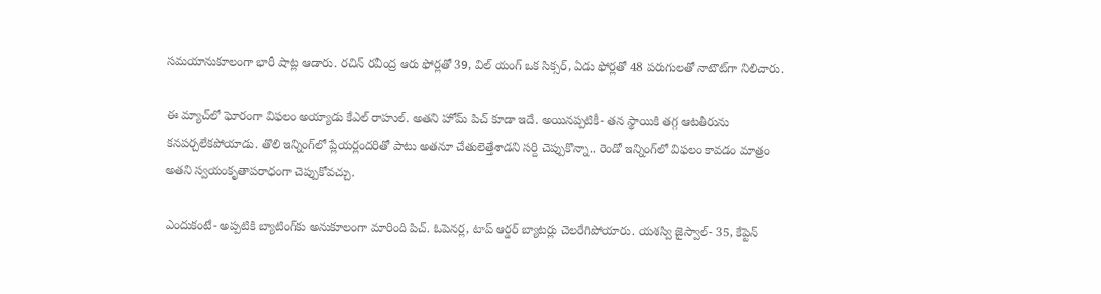సమయానుకూలంగా భారీ షాట్ల ఆడారు. రచిన్ రవీంద్ర ఆరు ఫోర్లతో 39, విల్ యంగ్ ఒక సిక్సర్, ఏడు ఫోర్లతో 48 పరుగులతో నాటౌట్‌గా నిలిచారు.

ఈ మ్యాచ్‌లో ఘోరంగా విఫలం అయ్యాడు కేఎల్ రాహుల్. అతని హోమ్ పిచ్ కూడా ఇదే. అయినప్పటికీ- తన స్థాయికి తగ్గ ఆటతీరును కనపర్చలేకపోయాడు. తొలి ఇన్నింగ్‌లో ప్లేయర్లందరితో పాటు అతనూ చేతులెత్తేశాడని సర్ది చెప్పుకొన్నా.. రెండో ఇన్నింగ్‌లో విఫలం కావడం మాత్రం అతని స్వయంకృతాపరాధంగా చెప్పుకోవచ్చు.

ఎందుకంటే- అప్పటికి బ్యాటింగ్‌కు అనుకూలంగా మారింది పిచ్. ఓపెనర్ల, టాప్ ఆర్డర్ బ్యాటర్లు చెలరేగిపోయారు. యశస్వి జైస్వాల్- 35, కేప్టెన్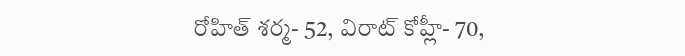రోహిత్ శర్మ- 52, విరాట్ కోహ్లీ- 70,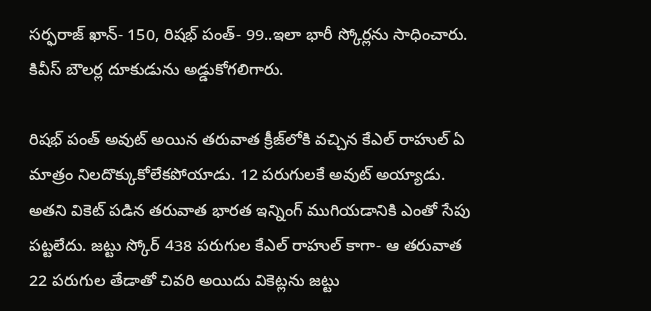సర్ఫరాజ్ ఖాన్- 150, రిషభ్ పంత్- 99..ఇలా భారీ స్కోర్లను సాధించారు. కివీస్ బౌలర్ల దూకుడును అడ్డుకోగలిగారు.

రిషభ్ పంత్ అవుట్ అయిన తరువాత క్రీజ్‌లోకి వచ్చిన కేఎల్ రాహుల్ ఏ మాత్రం నిలదొక్కుకోలేకపోయాడు. 12 పరుగులకే అవుట్ అయ్యాడు. అతని వికెట్ పడిన తరువాత భారత ఇన్నింగ్ ముగియడానికి ఎంతో సేపు పట్టలేదు. జట్టు స్కోర్ 438 పరుగుల కేఎల్ రాహుల్ కాగా- ఆ తరువాత 22 పరుగుల తేడాతో చివరి అయిదు వికెట్లను జట్టు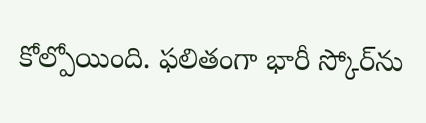కోల్పోయింది. ఫలితంగా భారీ స్కోర్‌ను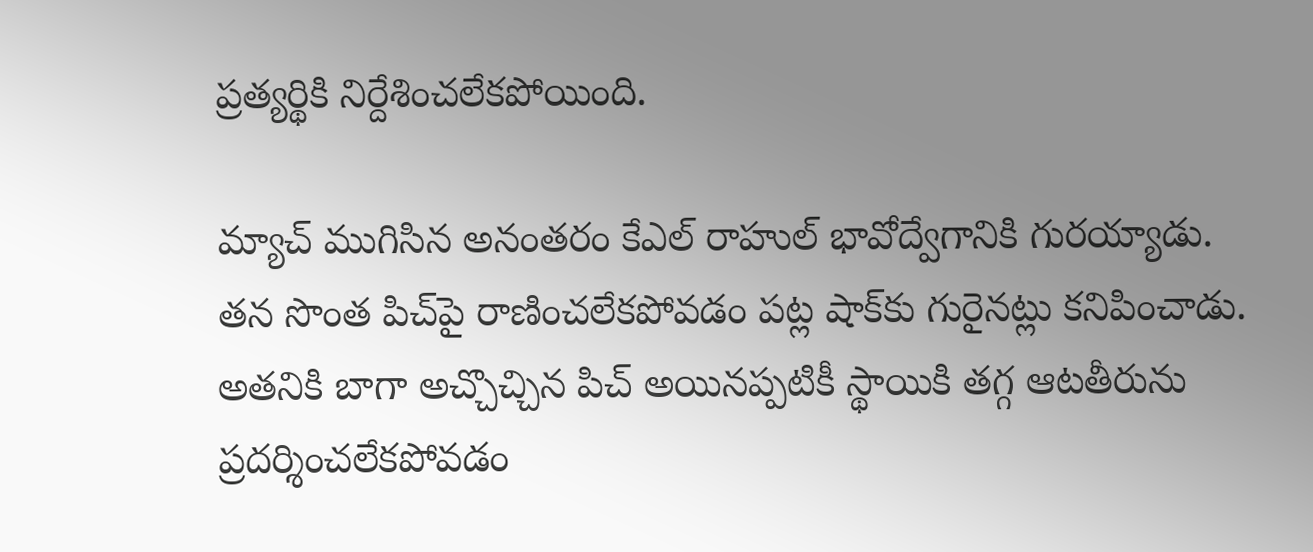ప్రత్యర్థికి నిర్దేశించలేకపోయింది.

మ్యాచ్ ముగిసిన అనంతరం కేఎల్ రాహుల్ భావోద్వేగానికి గురయ్యాడు. తన సొంత పిచ్‌పై రాణించలేకపోవడం పట్ల షాక్‌కు గురైనట్లు కనిపించాడు. అతనికి బాగా అచ్చొచ్చిన పిచ్ అయినప్పటికీ స్థాయికి తగ్గ ఆటతీరును ప్రదర్శించలేకపోవడం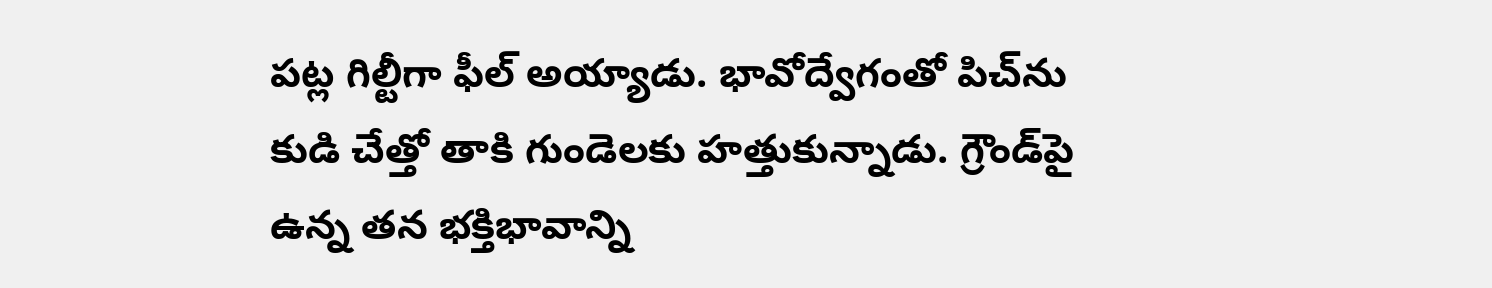పట్ల గిల్టీగా ఫీల్ అయ్యాడు. భావోద్వేగంతో పిచ్‌ను కుడి చేత్తో తాకి గుండెలకు హత్తుకున్నాడు. గ్రౌండ్‌పై ఉన్న తన భక్తిభావాన్ని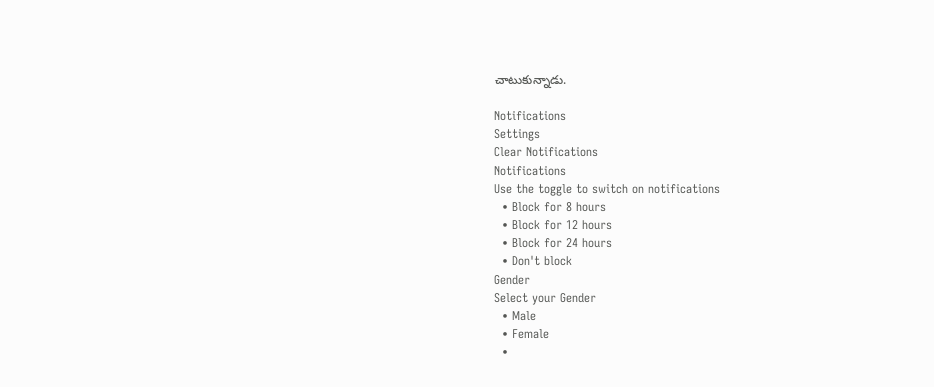చాటుకున్నాడు.

Notifications
Settings
Clear Notifications
Notifications
Use the toggle to switch on notifications
  • Block for 8 hours
  • Block for 12 hours
  • Block for 24 hours
  • Don't block
Gender
Select your Gender
  • Male
  • Female
  •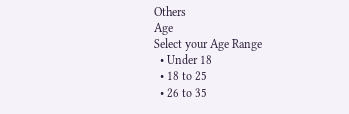Others
Age
Select your Age Range
  • Under 18
  • 18 to 25
  • 26 to 35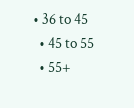• 36 to 45
  • 45 to 55
  • 55+